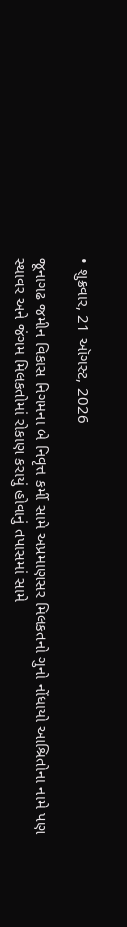• શુક્રવાર, 21 ઑગસ્ટ, 2026

જૂનાગઢ જમીન વિકાસ નિગમના બે નિવૃત્ત કર્મી સામે અપ્રમાણસર મિલકતનો ગુનો નોંધાયો આશ્રિતોના નામે પણ સ્થાવર અને જંગમ મિલકતોમાં રોકાણ કરાયું હોવાનું તપાસમાં સામે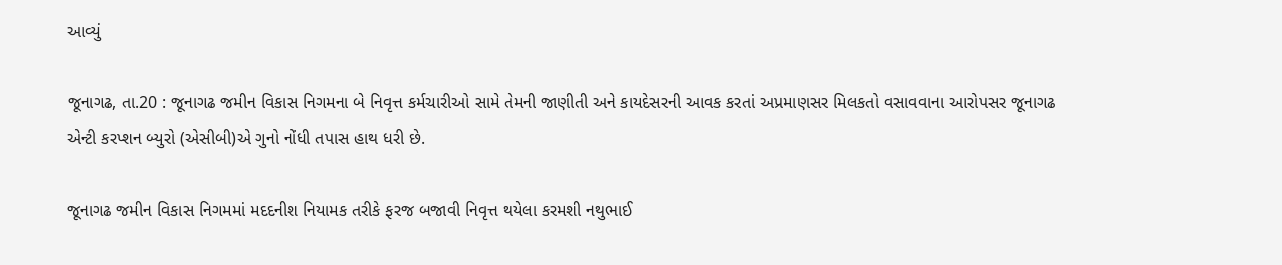આવ્યું

જૂનાગઢ, તા.20 : જૂનાગઢ જમીન વિકાસ નિગમના બે નિવૃત્ત કર્મચારીઓ સામે તેમની જાણીતી અને કાયદેસરની આવક કરતાં અપ્રમાણસર મિલકતો વસાવવાના આરોપસર જૂનાગઢ એન્ટી કરપ્શન બ્યુરો (એસીબી)એ ગુનો નોંધી તપાસ હાથ ધરી છે.

જૂનાગઢ જમીન વિકાસ નિગમમાં મદદનીશ નિયામક તરીકે ફરજ બજાવી નિવૃત્ત થયેલા કરમશી નથુભાઈ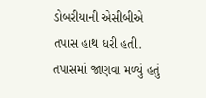ડોબરીયાની એસીબીએ તપાસ હાથ ધરી હતી. તપાસમાં જાણવા મળ્યું હતું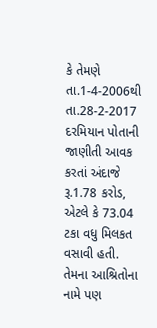કે તેમણે તા.1-4-2006થી તા.28-2-2017 દરમિયાન પોતાની જાણીતી આવક કરતાં અંદાજે રૂ.1.78 કરોડ, એટલે કે 73.04 ટકા વધુ મિલકત વસાવી હતી. તેમના આશ્રિતોના નામે પણ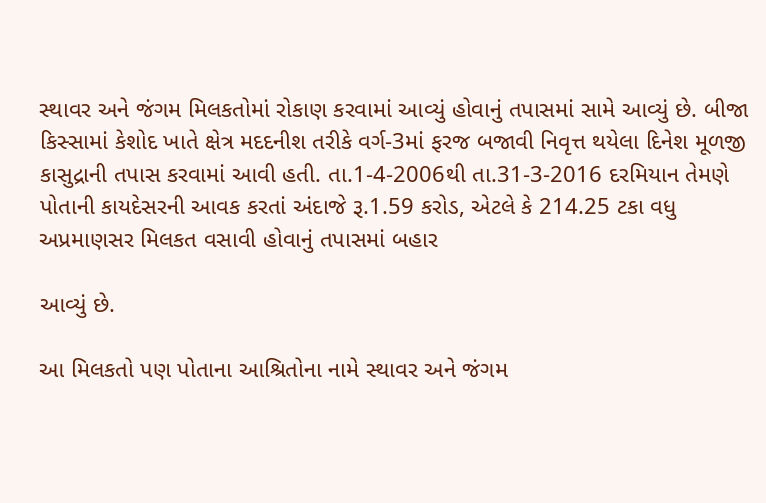સ્થાવર અને જંગમ મિલકતોમાં રોકાણ કરવામાં આવ્યું હોવાનું તપાસમાં સામે આવ્યું છે. બીજા કિસ્સામાં કેશોદ ખાતે ક્ષેત્ર મદદનીશ તરીકે વર્ગ-3માં ફરજ બજાવી નિવૃત્ત થયેલા દિનેશ મૂળજી કાસુદ્રાની તપાસ કરવામાં આવી હતી. તા.1-4-2006થી તા.31-3-2016 દરમિયાન તેમણે પોતાની કાયદેસરની આવક કરતાં અંદાજે રૂ.1.59 કરોડ, એટલે કે 214.25 ટકા વધુ અપ્રમાણસર મિલકત વસાવી હોવાનું તપાસમાં બહાર

આવ્યું છે.

આ મિલકતો પણ પોતાના આશ્રિતોના નામે સ્થાવર અને જંગમ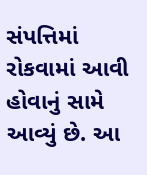સંપત્તિમાં રોકવામાં આવી હોવાનું સામે આવ્યું છે. આ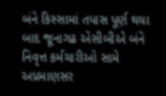બંને કિસ્સામાં તપાસ પૂર્ણ થયા બાદ જૂનાગઢ એસીબીએ બંને નિવૃત્ત કર્મચારીઓ સામે અપ્રમાણસર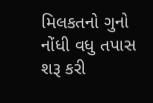મિલકતનો ગુનો નોંધી વધુ તપાસ શરૂ કરી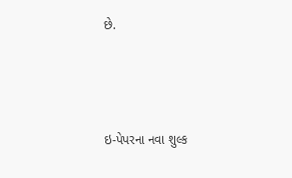છે.



ઇ-પેપરના નવા શુલ્ક